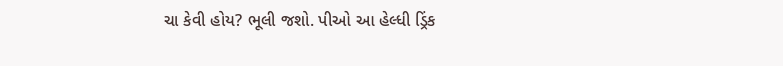ચા કેવી હોય? ભૂલી જશો. પીઓ આ હેલ્ધી ડ્રિંક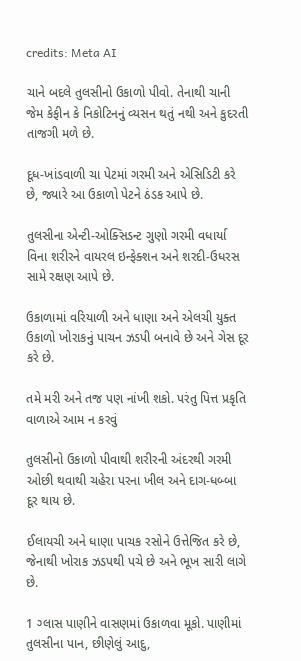credits: Meta AI

ચાને બદલે તુલસીનો ઉકાળો પીવો. તેનાથી ચાની જેમ કેફીન કે નિકોટિનનું વ્યસન થતું નથી અને કુદરતી તાજગી મળે છે.

દૂધ-ખાંડવાળી ચા પેટમાં ગરમી અને એસિડિટી કરે છે, જ્યારે આ ઉકાળો પેટને ઠંડક આપે છે.

તુલસીના એન્ટી-ઓક્સિડન્ટ ગુણો ગરમી વધાર્યા વિના શરીરને વાયરલ ઇન્ફેક્શન અને શરદી-ઉધરસ સામે રક્ષણ આપે છે.

ઉકાળામાં વરિયાળી અને ધાણા અને એલચી યુક્ત ઉકાળો ખોરાકનું પાચન ઝડપી બનાવે છે અને ગેસ દૂર કરે છે.

તમે મરી અને તજ પણ નાંખી શકો. પરંતુ પિત્ત પ્રકૃતિ વાળાએ આમ ન કરવું

તુલસીનો ઉકાળો પીવાથી શરીરની અંદરથી ગરમી ઓછી થવાથી ચહેરા પરના ખીલ અને દાગ-ધબ્બા દૂર થાય છે.

ઈલાયચી અને ધાણા પાચક રસોને ઉત્તેજિત કરે છે, જેનાથી ખોરાક ઝડપથી પચે છે અને ભૂખ સારી લાગે છે.

1 ગ્લાસ પાણીને વાસણમાં ઉકાળવા મૂકો. પાણીમાં તુલસીના પાન, છીણેલું આદુ,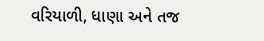વરિયાળી, ધાણા અને તજ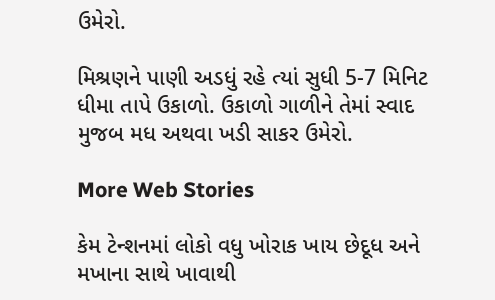ઉમેરો.

મિશ્રણને પાણી અડધું રહે ત્યાં સુધી 5-7 મિનિટ ધીમા તાપે ઉકાળો. ઉકાળો ગાળીને તેમાં સ્વાદ મુજબ મધ અથવા ખડી સાકર ઉમેરો.

More Web Stories

કેમ ટેન્શનમાં લોકો વધુ ખોરાક ખાય છેદૂધ અને મખાના સાથે ખાવાથી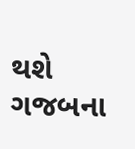થશે ગજબના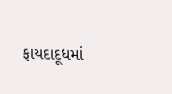ફાયદાદૂધમાં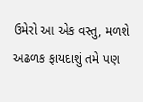ઉમેરો આ એક વસ્તુ, મળશે અઢળક ફાયદાશું તમે પણ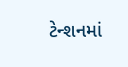ટેન્શનમાં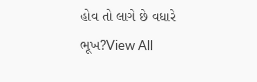હોવ તો લાગે છે વધારે ભૂખ?View All